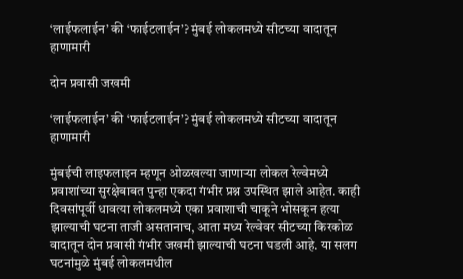‘लाईफलाईन’ की ‘फाईटलाईन’? मुंबई लोकलमध्ये सीटच्या वादातून हाणामारी

दोन प्रवासी जखमी

‘लाईफलाईन’ की ‘फाईटलाईन’? मुंबई लोकलमध्ये सीटच्या वादातून हाणामारी

मुंबईची लाइफलाइन म्हणून ओळखल्या जाणाऱ्या लोकल रेल्वेमध्ये प्रवाशांच्या सुरक्षेबाबत पुन्हा एकदा गंभीर प्रश्न उपस्थित झाले आहेत. काही दिवसांपूर्वी धावत्या लोकलमध्ये एका प्रवाशाची चाकूने भोसकून हत्या झाल्याची घटना ताजी असतानाच, आता मध्य रेल्वेवर सीटच्या किरकोळ वादातून दोन प्रवासी गंभीर जखमी झाल्याची घटना घडली आहे. या सलग घटनांमुळे मुंबई लोकलमधील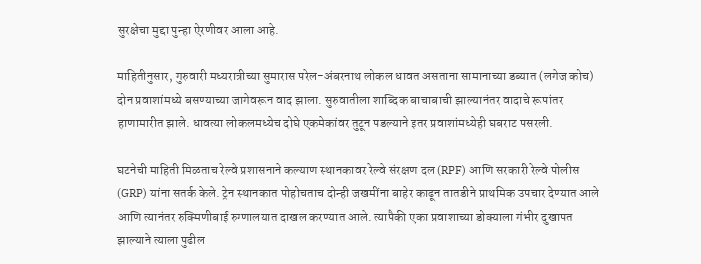सुरक्षेचा मुद्दा पुन्हा ऐरणीवर आला आहे.

माहितीनुसार, गुरुवारी मध्यरात्रीच्या सुमारास परेल-अंबरनाथ लोकल धावत असताना सामानाच्या डब्यात (लगेज कोच) दोन प्रवाशांमध्ये बसण्याच्या जागेवरून वाद झाला. सुरुवातीला शाब्दिक बाचाबाची झाल्यानंतर वादाचे रूपांतर हाणामारीत झाले. धावत्या लोकलमध्येच दोघे एकमेकांवर तुटून पडल्याने इतर प्रवाशांमध्येही घबराट पसरली.

घटनेची माहिती मिळताच रेल्वे प्रशासनाने कल्याण स्थानकावर रेल्वे संरक्षण दल (RPF) आणि सरकारी रेल्वे पोलीस (GRP) यांना सतर्क केले. ट्रेन स्थानकात पोहोचताच दोन्ही जखमींना बाहेर काढून तातडीने प्राथमिक उपचार देण्यात आले आणि त्यानंतर रुक्मिणीबाई रुग्णालयात दाखल करण्यात आले. त्यापैकी एका प्रवाशाच्या डोक्याला गंभीर दुखापत झाल्याने त्याला पुढील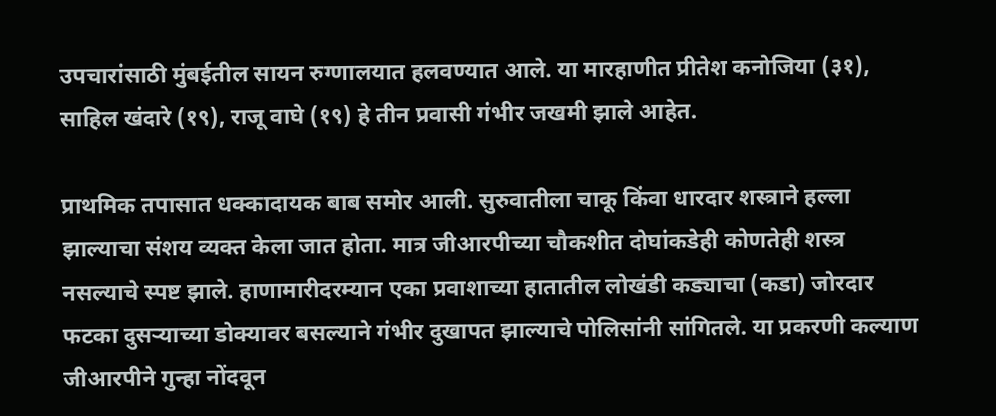उपचारांसाठी मुंबईतील सायन रुग्णालयात हलवण्यात आले. या मारहाणीत प्रीतेश कनोजिया (३१), साहिल खंदारे (१९), राजू वाघे (१९) हे तीन प्रवासी गंभीर जखमी झाले आहेत.

प्राथमिक तपासात धक्कादायक बाब समोर आली. सुरुवातीला चाकू किंवा धारदार शस्त्राने हल्ला झाल्याचा संशय व्यक्त केला जात होता. मात्र जीआरपीच्या चौकशीत दोघांकडेही कोणतेही शस्त्र नसल्याचे स्पष्ट झाले. हाणामारीदरम्यान एका प्रवाशाच्या हातातील लोखंडी कड्याचा (कडा) जोरदार फटका दुसऱ्याच्या डोक्यावर बसल्याने गंभीर दुखापत झाल्याचे पोलिसांनी सांगितले. या प्रकरणी कल्याण जीआरपीने गुन्हा नोंदवून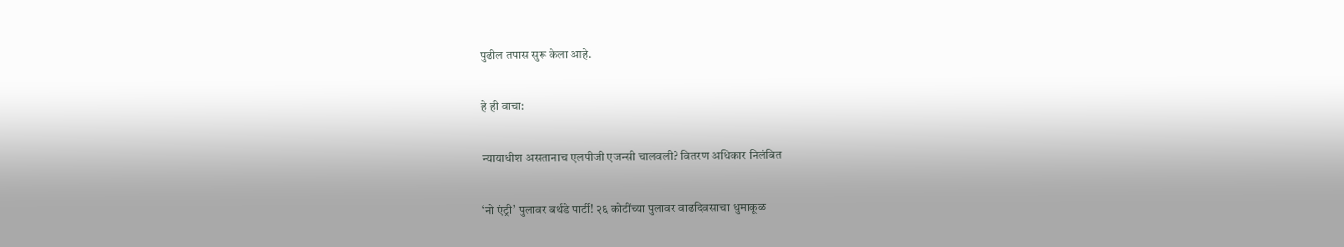पुढील तपास सुरू केला आहे.

हे ही वाचा:

न्यायाधीश असतानाच एलपीजी एजन्सी चालवली? वितरण अधिकार निलंबित

‘नो एंट्री’ पुलावर बर्थडे पार्टी! २६ कोटींच्या पुलावर वाढदिवसाचा धुमाकूळ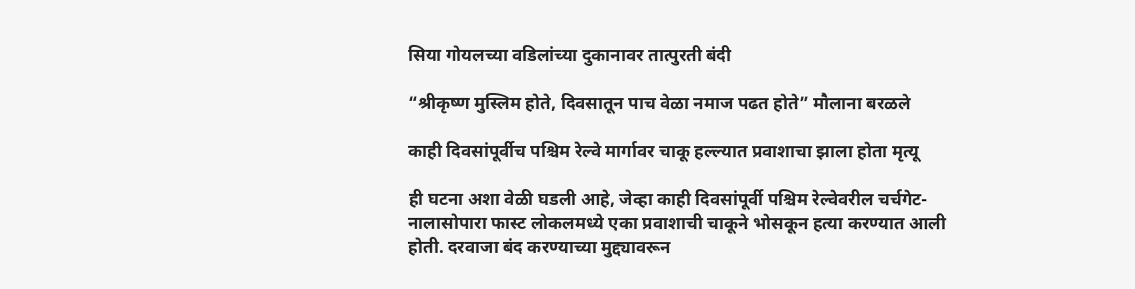सिया गोयलच्या वडिलांच्या दुकानावर तात्पुरती बंदी

“श्रीकृष्ण मुस्लिम होते, दिवसातून पाच वेळा नमाज पढत होते” मौलाना बरळले

काही दिवसांपूर्वीच पश्चिम रेल्वे मार्गावर चाकू हल्ल्यात प्रवाशाचा झाला होता मृत्यू

ही घटना अशा वेळी घडली आहे, जेव्हा काही दिवसांपूर्वी पश्चिम रेल्वेवरील चर्चगेट-नालासोपारा फास्ट लोकलमध्ये एका प्रवाशाची चाकूने भोसकून हत्या करण्यात आली होती. दरवाजा बंद करण्याच्या मुद्द्यावरून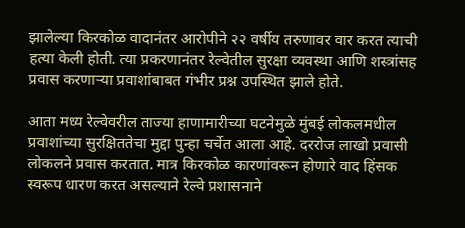झालेल्या किरकोळ वादानंतर आरोपीने २२ वर्षीय तरुणावर वार करत त्याची हत्या केली होती. त्या प्रकरणानंतर रेल्वेतील सुरक्षा व्यवस्था आणि शस्त्रांसह प्रवास करणाऱ्या प्रवाशांबाबत गंभीर प्रश्न उपस्थित झाले होते.

आता मध्य रेल्वेवरील ताज्या हाणामारीच्या घटनेमुळे मुंबई लोकलमधील प्रवाशांच्या सुरक्षिततेचा मुद्दा पुन्हा चर्चेत आला आहे. दररोज लाखो प्रवासी लोकलने प्रवास करतात. मात्र किरकोळ कारणांवरून होणारे वाद हिंसक स्वरूप धारण करत असल्याने रेल्वे प्रशासनाने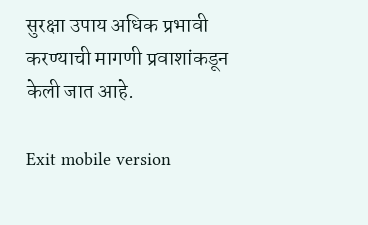सुरक्षा उपाय अधिक प्रभावी करण्याची मागणी प्रवाशांकडून केली जात आहे.

Exit mobile version